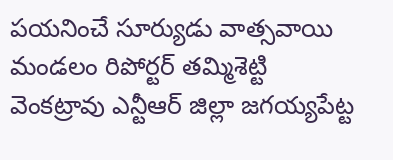పయనించే సూర్యుడు వాత్సవాయి మండలం రిపోర్టర్ తమ్మిశెట్టి వెంకట్రావు ఎన్టీఆర్ జిల్లా జగయ్యపేట్ట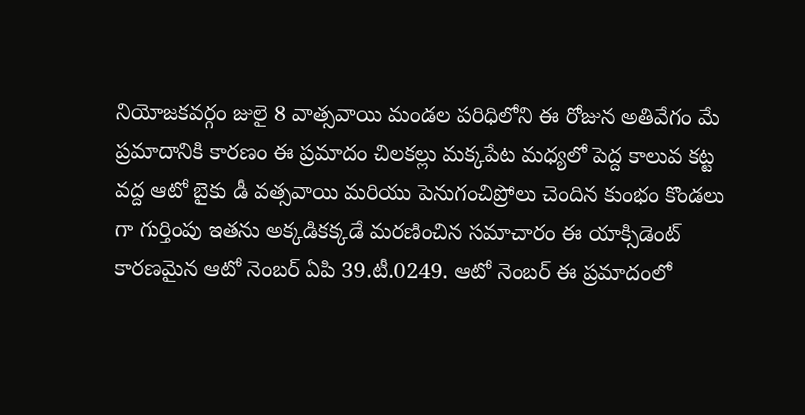నియోజకవర్గం జులై 8 వాత్సవాయి మండల పరిధిలోని ఈ రోజున అతివేగం మే ప్రమాదానికి కారణం ఈ ప్రమాదం చిలకల్లు మక్కపేట మధ్యలో పెద్ద కాలువ కట్ట వద్ద ఆటో బైకు డీ వత్సవాయి మరియు పెనుగంచిప్రోలు చెందిన కుంభం కొండలు గా గుర్తింపు ఇతను అక్కడికక్కడే మరణించిన సమాచారం ఈ యాక్సిడెంట్ కారణమైన ఆటో నెంబర్ ఏపి 39.టీ.0249. ఆటో నెంబర్ ఈ ప్రమాదంలో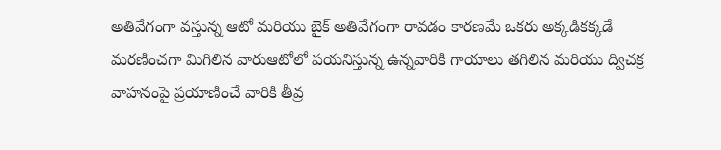అతివేగంగా వస్తున్న ఆటో మరియు బైక్ అతివేగంగా రావడం కారణమే ఒకరు అక్కడికక్కడే మరణించగా మిగిలిన వారుఆటోలో పయనిస్తున్న ఉన్నవారికి గాయాలు తగిలిన మరియు ద్విచక్ర వాహనంపై ప్రయాణించే వారికి తీవ్ర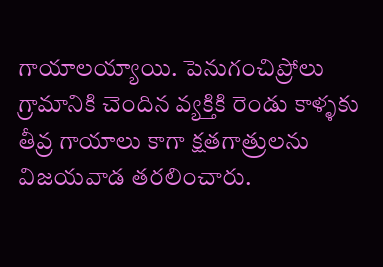గాయాలయ్యాయి. పెనుగంచిప్రోలు గ్రామానికి చెందిన వ్యక్తికి రెండు కాళ్ళకు తీవ్ర గాయాలు కాగా క్షతగాత్రులను విజయవాడ తరలించారు.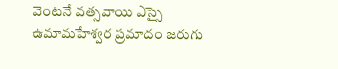వెంటనే వత్సవాయి ఎస్సై ఉమామహేశ్వర ప్రమాదం జరుగు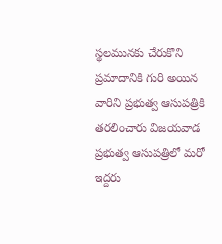స్థలమునకు చేరుకొని ప్రమాదానికి గురి అయిన వారిని ప్రభుత్వ ఆసుపత్రికి తరలించారు విజయవాడ ప్రభుత్వ ఆసుపత్రిలో మరో ఇద్దరు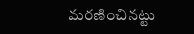మరణించినట్టు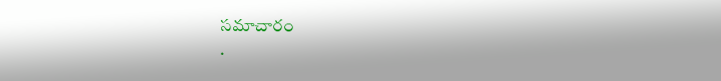సమాచారం
.